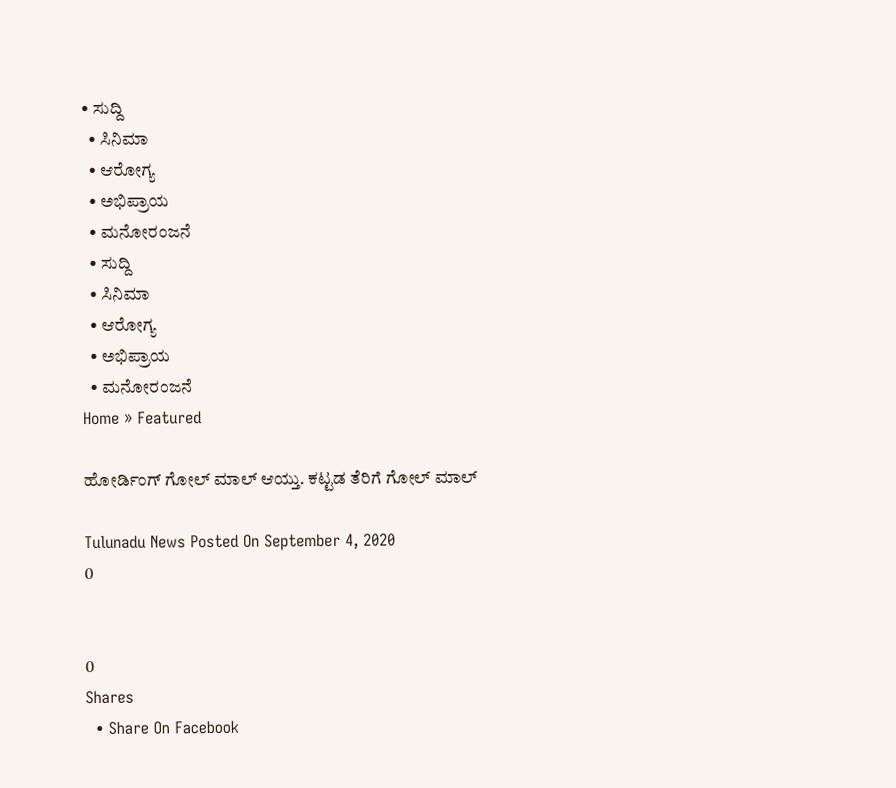• ಸುದ್ದಿ
  • ಸಿನಿಮಾ
  • ಆರೋಗ್ಯ
  • ಅಭಿಪ್ರಾಯ
  • ಮನೋರಂಜನೆ
  • ಸುದ್ದಿ
  • ಸಿನಿಮಾ
  • ಆರೋಗ್ಯ
  • ಅಭಿಪ್ರಾಯ
  • ಮನೋರಂಜನೆ
Home » Featured

ಹೋರ್ಡಿಂಗ್ ಗೋಲ್ ಮಾಲ್ ಆಯ್ತು. ಕಟ್ಟಡ ತೆರಿಗೆ ಗೋಲ್ ಮಾಲ್

Tulunadu News Posted On September 4, 2020
0


0
Shares
  • Share On Facebook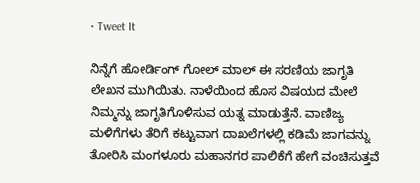• Tweet It

ನಿನ್ನೆಗೆ ಹೋರ್ಡಿಂಗ್ ಗೋಲ್ ಮಾಲ್ ಈ ಸರಣಿಯ ಜಾಗೃತಿ ಲೇಖನ ಮುಗಿಯಿತು. ನಾಳೆಯಿಂದ ಹೊಸ ವಿಷಯದ ಮೇಲೆ ನಿಮ್ಮನ್ನು ಜಾಗೃತಿಗೊಳಿಸುವ ಯತ್ನ ಮಾಡುತ್ತೆನೆ. ವಾಣಿಜ್ಯ ಮಳಿಗೆಗಳು ತೆರಿಗೆ ಕಟ್ಟುವಾಗ ದಾಖಲೆಗಳಲ್ಲಿ ಕಡಿಮೆ ಜಾಗವನ್ನು ತೋರಿಸಿ ಮಂಗಳೂರು ಮಹಾನಗರ ಪಾಲಿಕೆಗೆ ಹೇಗೆ ವಂಚಿಸುತ್ತವೆ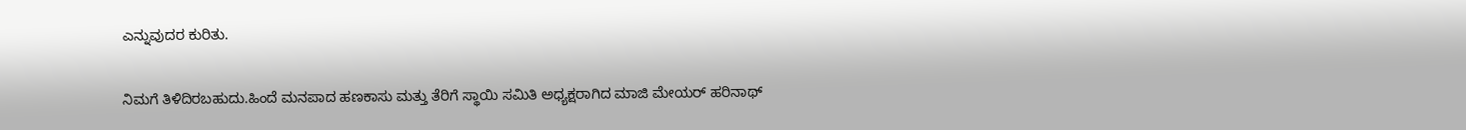ಎನ್ನುವುದರ ಕುರಿತು.

ನಿಮಗೆ ತಿಳಿದಿರಬಹುದು.ಹಿಂದೆ ಮನಪಾದ ಹಣಕಾಸು ಮತ್ತು ತೆರಿಗೆ ಸ್ಥಾಯಿ ಸಮಿತಿ ಅಧ್ಯಕ್ಷರಾಗಿದ ಮಾಜಿ ಮೇಯರ್ ಹರಿನಾಥ್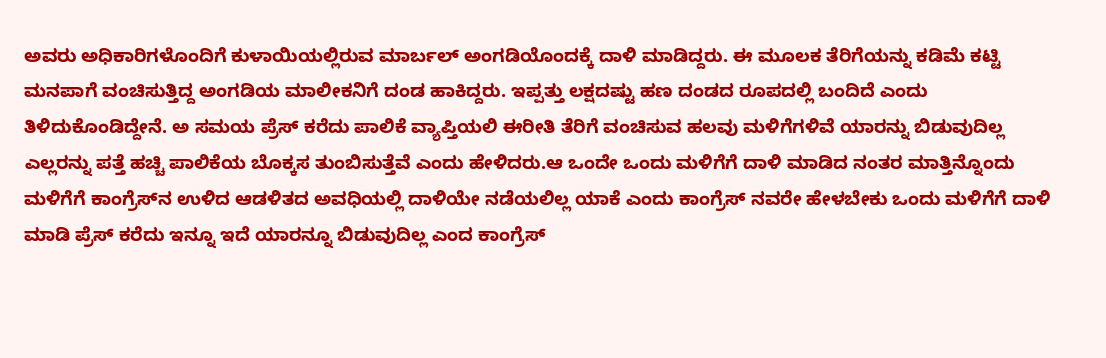ಅವರು ಅಧಿಕಾರಿಗಳೊಂದಿಗೆ ಕುಳಾಯಿಯಲ್ಲಿರುವ ಮಾರ್ಬಲ್ ಅಂಗಡಿಯೊಂದಕ್ಕೆ ದಾಳಿ ಮಾಡಿದ್ದರು. ಈ ಮೂಲಕ ತೆರಿಗೆಯನ್ನು ಕಡಿಮೆ ಕಟ್ಟಿ ಮನಪಾಗೆ ವಂಚಿಸುತ್ತಿದ್ದ ಅಂಗಡಿಯ ಮಾಲೀಕನಿಗೆ ದಂಡ ಹಾಕಿದ್ದರು. ಇಪ್ಪತ್ತು ಲಕ್ಷದಷ್ಟು ಹಣ ದಂಡದ ರೂಪದಲ್ಲಿ ಬಂದಿದೆ ಎಂದು ತಿಳಿದುಕೊಂಡಿದ್ದೇನೆ. ಅ ಸಮಯ ಪ್ರೆಸ್ ಕರೆದು ಪಾಲಿಕೆ ವ್ಯಾಪ್ತಿಯಲಿ ಈರೀತಿ ತೆರಿಗೆ ವಂಚಿಸುವ ಹಲವು ಮಳಿಗೆಗಳಿವೆ ಯಾರನ್ನು ಬಿಡುವುದಿಲ್ಲ ಎಲ್ಲರನ್ನು ಪತ್ತೆ ಹಚ್ಚಿ ಪಾಲಿಕೆಯ ಬೊಕ್ಕಸ ತುಂಬಿಸುತ್ತೆವೆ ಎಂದು ಹೇಳಿದರು.ಆ ಒಂದೇ ಒಂದು ಮಳಿಗೆಗೆ ದಾಳಿ ಮಾಡಿದ ನಂತರ ಮಾತ್ತಿನ್ನೊಂದು ಮಳಿಗೆಗೆ ಕಾಂಗ್ರೆಸ್‌ನ ಉಳಿದ ಆಡಳಿತದ ಅವಧಿಯಲ್ಲಿ ದಾಳಿಯೇ ನಡೆಯಲಿಲ್ಲ ಯಾಕೆ ಎಂದು ಕಾಂಗ್ರೆಸ್ ನವರೇ ಹೇಳಬೇಕು ಒಂದು ಮಳಿಗೆಗೆ ದಾಳಿ ಮಾಡಿ ಪ್ರೆಸ್ ಕರೆದು ಇನ್ನೂ ಇದೆ ಯಾರನ್ನೂ ಬಿಡುವುದಿಲ್ಲ ಎಂದ ಕಾಂಗ್ರೆಸ್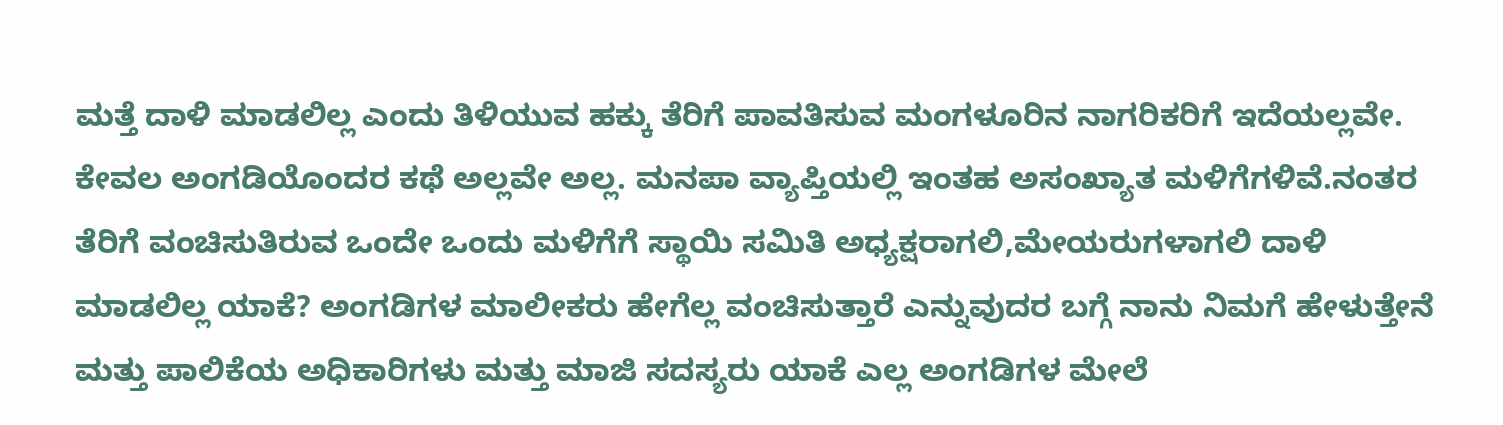ಮತ್ತೆ ದಾಳಿ ಮಾಡಲಿಲ್ಲ ಎಂದು ತಿಳಿಯುವ ಹಕ್ಕು ತೆರಿಗೆ ಪಾವತಿಸುವ ಮಂಗಳೂರಿನ ನಾಗರಿಕರಿಗೆ ಇದೆಯಲ್ಲವೇ. ಕೇವಲ ಅಂಗಡಿಯೊಂದರ ಕಥೆ ಅಲ್ಲವೇ ಅಲ್ಲ. ಮನಪಾ ವ್ಯಾಪ್ತಿಯಲ್ಲಿ ಇಂತಹ ಅಸಂಖ್ಯಾತ ಮಳಿಗೆಗಳಿವೆ.ನಂತರ ತೆರಿಗೆ ವಂಚಿಸುತಿರುವ ಒಂದೇ ಒಂದು ಮಳಿಗೆಗೆ ಸ್ಥಾಯಿ ಸಮಿತಿ ಅಧ್ಯಕ್ಷರಾಗಲಿ,ಮೇಯರುಗಳಾಗಲಿ ದಾಳಿ ಮಾಡಲಿಲ್ಲ ಯಾಕೆ? ಅಂಗಡಿಗಳ ಮಾಲೀಕರು ಹೇಗೆಲ್ಲ ವಂಚಿಸುತ್ತಾರೆ ಎನ್ನುವುದರ ಬಗ್ಗೆ ನಾನು ನಿಮಗೆ ಹೇಳುತ್ತೇನೆ ಮತ್ತು ಪಾಲಿಕೆಯ ಅಧಿಕಾರಿಗಳು ಮತ್ತು ಮಾಜಿ ಸದಸ್ಯರು ಯಾಕೆ ಎಲ್ಲ ಅಂಗಡಿಗಳ ಮೇಲೆ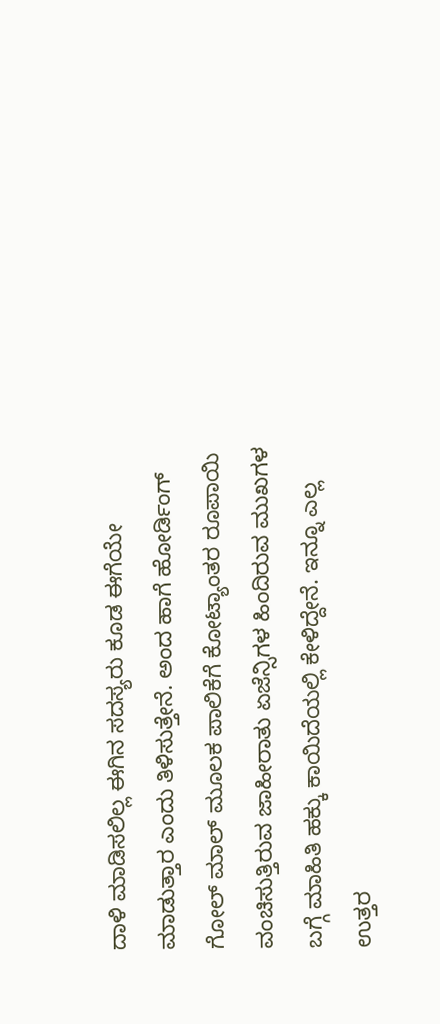ದಾಳಿ ಮಾಡಿಸಲಿಲ್ಲ ಈಗಿನ ಸದಸ್ಯರು ಕೂಡ ಈಗೆಯೇ ಮಾಡುತ್ತಾರ ಎಂದು ತಿಳಿಸುತ್ತೇನೆ. ಅಂದ ಹಾಗೆ ಹೋರ್ಡಿಂಗ್ ಗೋಲ್ ಮಾಲ್ ಮೂಲಕ ಪಾಲಿಕೆಗೆ ಕೋಟ್ಯಾಂತರ ರೂಪಾಯಿ ವಂಚಿಸುತ್ತಿರುವ ಜಾಹೀರಾತು ಏಜೆನ್ಸಿಗಳ ಹಿಂದಿರುವ ಮುಖಗಳ ಬಗ್ಗೆ ಮಾಹಿತಿ ಹಕ್ಕು ಕಾಯಿದೆಯಲ್ಲಿ ಕೇಳಿದ್ದೇನೆ. ಇನ್ನೂ ಎಲ್ಲ ಉತ್ತರ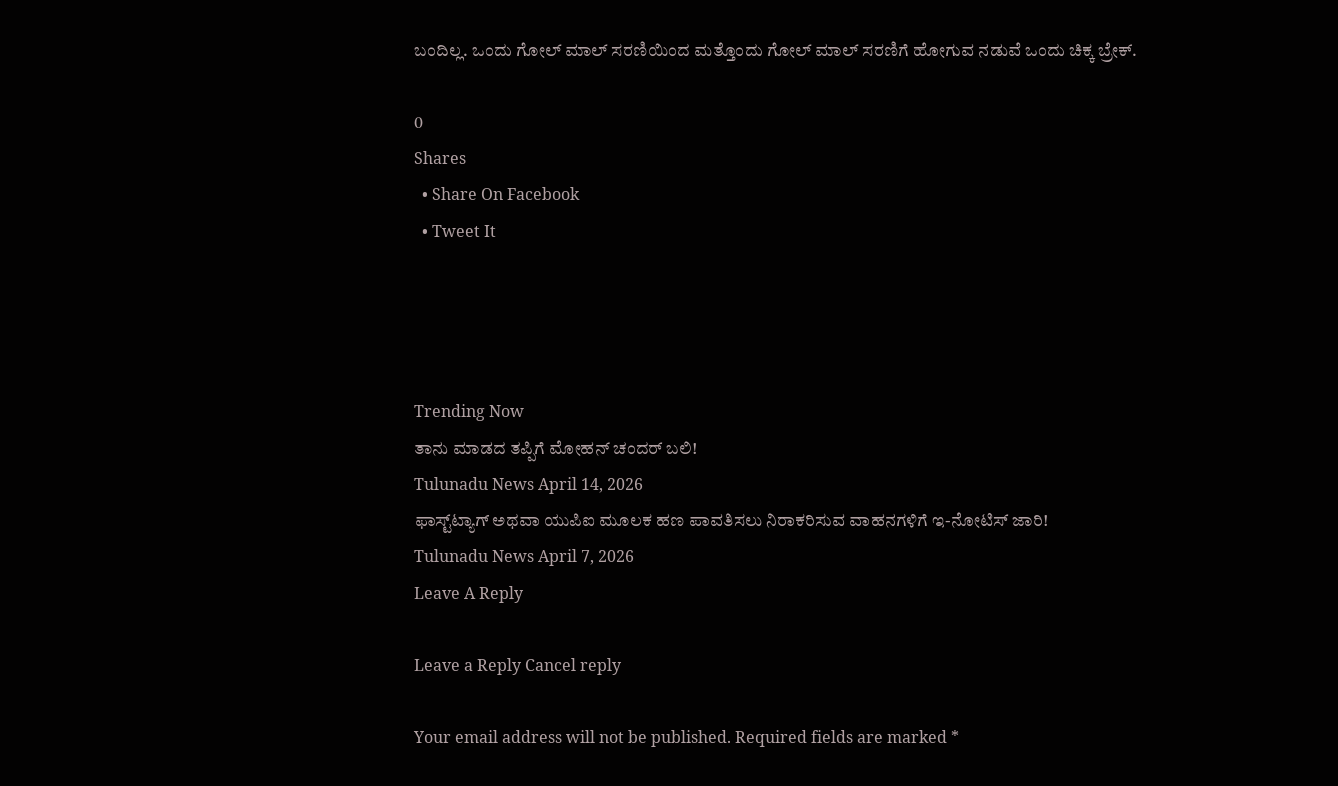ಬಂದಿಲ್ಲ. ಒಂದು ಗೋಲ್ ಮಾಲ್ ಸರಣಿಯಿಂದ ಮತ್ತೊಂದು ಗೋಲ್ ಮಾಲ್ ಸರಣಿಗೆ ಹೋಗುವ ನಡುವೆ ಒಂದು ಚಿಕ್ಕ ಬ್ರೇಕ್.

0
Shares
  • Share On Facebook
  • Tweet It




Trending Now
ತಾನು ಮಾಡದ ತಪ್ಪಿಗೆ ಮೋಹನ್ ಚಂದರ್ ಬಲಿ!
Tulunadu News April 14, 2026
ಫಾಸ್ಟ್‌ಟ್ಯಾಗ್ ಅಥವಾ ಯುಪಿಐ ಮೂಲಕ ಹಣ ಪಾವತಿಸಲು ನಿರಾಕರಿಸುವ ವಾಹನಗಳಿಗೆ ಇ-ನೋಟಿಸ್ ಜಾರಿ!
Tulunadu News April 7, 2026
Leave A Reply

Leave a Reply Cancel reply

Your email address will not be published. Required fields are marked *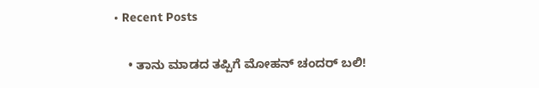• Recent Posts

    • ತಾನು ಮಾಡದ ತಪ್ಪಿಗೆ ಮೋಹನ್ ಚಂದರ್ ಬಲಿ!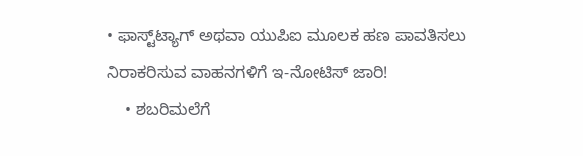• ಫಾಸ್ಟ್‌ಟ್ಯಾಗ್ ಅಥವಾ ಯುಪಿಐ ಮೂಲಕ ಹಣ ಪಾವತಿಸಲು ನಿರಾಕರಿಸುವ ವಾಹನಗಳಿಗೆ ಇ-ನೋಟಿಸ್ ಜಾರಿ!
    • ಶಬರಿಮಲೆಗೆ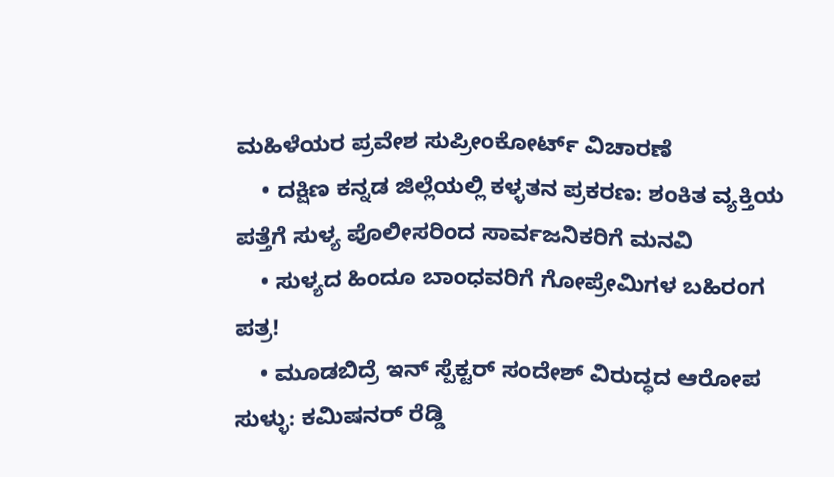ಮಹಿಳೆಯರ ಪ್ರವೇಶ ಸುಪ್ರೀಂಕೋರ್ಟ್ ವಿಚಾರಣೆ
    • ದಕ್ಷಿಣ ಕನ್ನಡ ಜಿಲ್ಲೆಯಲ್ಲಿ ಕಳ್ಳತನ ಪ್ರಕರಣ: ಶಂಕಿತ ವ್ಯಕ್ತಿಯ ಪತ್ತೆಗೆ ಸುಳ್ಯ ಪೊಲೀಸರಿಂದ ಸಾರ್ವಜನಿಕರಿಗೆ ಮನವಿ
    • ಸುಳ್ಯದ ಹಿಂದೂ ಬಾಂಧವರಿಗೆ ಗೋಪ್ರೇಮಿಗಳ ಬಹಿರಂಗ ಪತ್ರ!
    • ಮೂಡಬಿದ್ರೆ ಇನ್ ಸ್ಪೆಕ್ಟ‌ರ್ ಸಂದೇಶ್ ವಿರುದ್ಧದ ಆರೋಪ ಸುಳ್ಳು: ಕಮಿಷನ‌ರ್ ರೆಡ್ಡಿ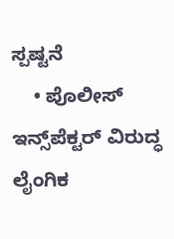ಸ್ಪಷ್ಟನೆ
    • ಪೊಲೀಸ್ ಇನ್ಸ್‌ಪೆಕ್ಟರ್ ವಿರುದ್ಧ ಲೈಂಗಿಕ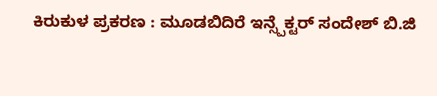ಕಿರುಕುಳ ಪ್ರಕರಣ : ಮೂಡಬಿದಿರೆ ಇನ್ಸ್ಪೆಕ್ಟರ್ ಸಂದೇಶ್ ಬಿ.ಜಿ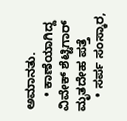ಅಮಾನತು.
    • ಕಾಣೆಯಾಗಿದ್ದ ವಿವೇಕ್ ಶೆಟ್ಟಿಗಾರ್ ಮೃತದೇಹ ಪತ್ತೆ
    • ಸರ್ಪ ಸಂಸ್ಕಾರ,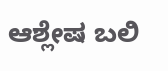ಆಶ್ಲೇಷ ಬಲಿ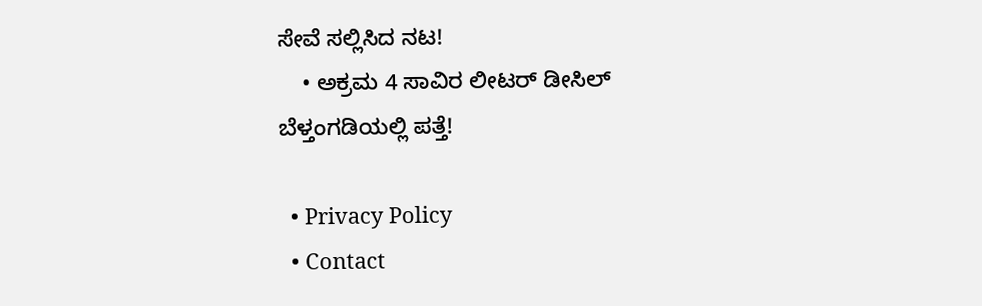ಸೇವೆ ಸಲ್ಲಿಸಿದ ನಟ!
    • ಅಕ್ರಮ 4 ಸಾವಿರ ಲೀಟರ್ ಡೀಸಿಲ್ ಬೆಳ್ತಂಗಡಿಯಲ್ಲಿ ಪತ್ತೆ!

  • Privacy Policy
  • Contact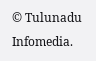© Tulunadu Infomedia.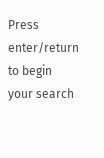Press enter/return to begin your search